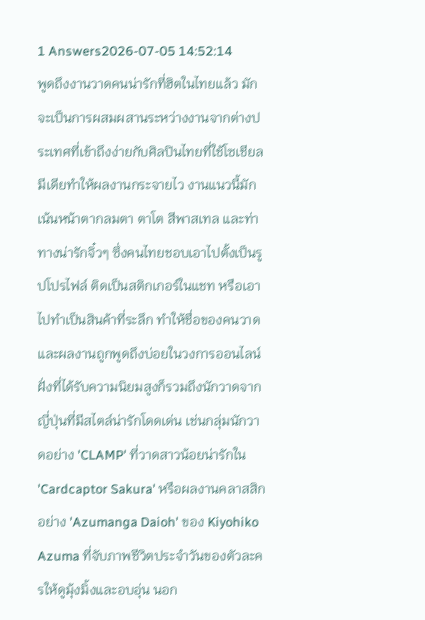1 Answers2026-07-05 14:52:14
พูดถึงงานวาดคนน่ารักที่ฮิตในไทยแล้ว มักจะเป็นการผสมผสานระหว่างงานจากต่างประเทศที่เข้าถึงง่ายกับศิลปินไทยที่ใช้โซเชียลมีเดียทำให้ผลงานกระจายไว งานแนวนี้มักเน้นหน้าตากลมตา ตาโต สีพาสเทล และท่าทางน่ารักจิ๋วๆ ซึ่งคนไทยชอบเอาไปตั้งเป็นรูปโปรไฟล์ ติดเป็นสติกเกอร์ในแชท หรือเอาไปทำเป็นสินค้าที่ระลึก ทำให้ชื่อของคนวาดและผลงานถูกพูดถึงบ่อยในวงการออนไลน์
ฝั่งที่ได้รับความนิยมสูงก็รวมถึงนักวาดจากญี่ปุ่นที่มีสไตล์น่ารักโดดเด่น เช่นกลุ่มนักวาดอย่าง 'CLAMP' ที่วาดสาวน้อยน่ารักใน 'Cardcaptor Sakura' หรือผลงานคลาสสิกอย่าง 'Azumanga Daioh' ของ Kiyohiko Azuma ที่จับภาพชีวิตประจำวันของตัวละครให้ดูมุ้งมิ้งและอบอุ่น นอก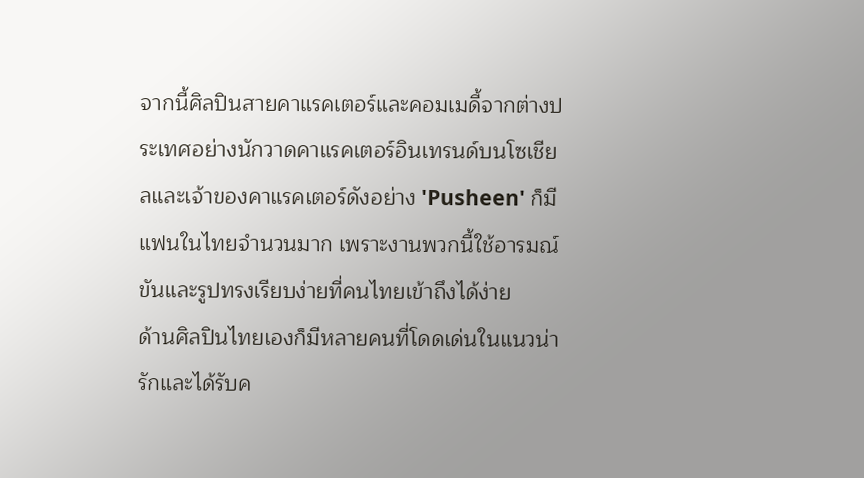จากนี้ศิลปินสายคาแรคเตอร์และคอมเมดี้จากต่างประเทศอย่างนักวาดคาแรคเตอร์อินเทรนด์บนโซเชียลและเจ้าของคาแรคเตอร์ดังอย่าง 'Pusheen' ก็มีแฟนในไทยจำนวนมาก เพราะงานพวกนี้ใช้อารมณ์ขันและรูปทรงเรียบง่ายที่คนไทยเข้าถึงได้ง่าย
ด้านศิลปินไทยเองก็มีหลายคนที่โดดเด่นในแนวน่ารักและได้รับค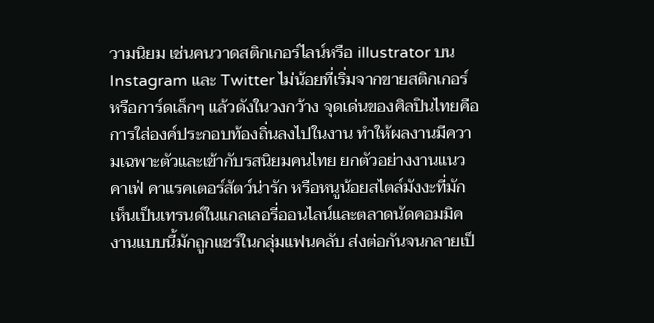วามนิยม เช่นคนวาดสติกเกอร์ไลน์หรือ illustrator บน Instagram และ Twitter ไม่น้อยที่เริ่มจากขายสติกเกอร์หรือการ์ดเล็กๆ แล้วดังในวงกว้าง จุดเด่นของศิลปินไทยคือการใส่องค์ประกอบท้องถิ่นลงไปในงาน ทำให้ผลงานมีความเฉพาะตัวและเข้ากับรสนิยมคนไทย ยกตัวอย่างงานแนวคาเฟ่ คาแรคเตอร์สัตว์น่ารัก หรือหนูน้อยสไตล์มังงะที่มักเห็นเป็นเทรนด์ในแกลเลอรี่ออนไลน์และตลาดนัดคอมมิค งานแบบนี้มักถูกแชร์ในกลุ่มแฟนคลับ ส่งต่อกันจนกลายเป็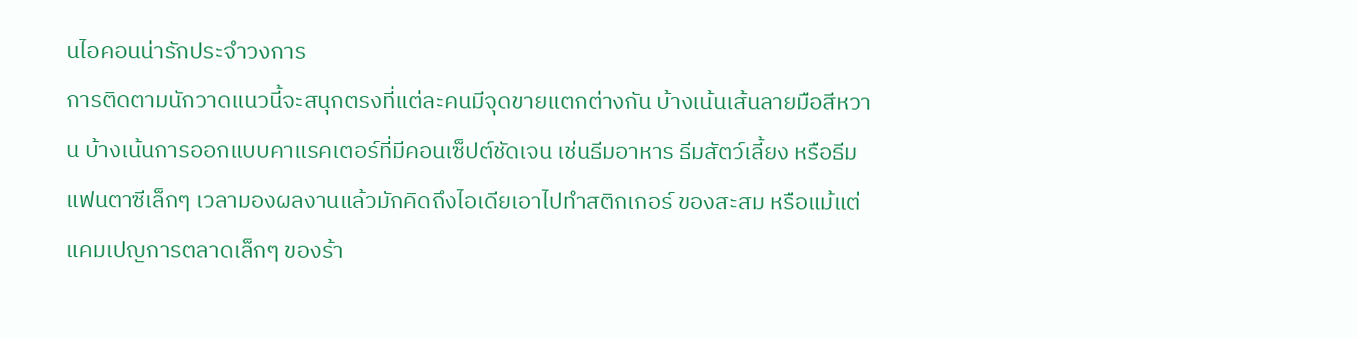นไอคอนน่ารักประจำวงการ
การติดตามนักวาดแนวนี้จะสนุกตรงที่แต่ละคนมีจุดขายแตกต่างกัน บ้างเน้นเส้นลายมือสีหวาน บ้างเน้นการออกแบบคาแรคเตอร์ที่มีคอนเซ็ปต์ชัดเจน เช่นธีมอาหาร ธีมสัตว์เลี้ยง หรือธีมแฟนตาซีเล็กๆ เวลามองผลงานแล้วมักคิดถึงไอเดียเอาไปทำสติกเกอร์ ของสะสม หรือแม้แต่แคมเปญการตลาดเล็กๆ ของร้า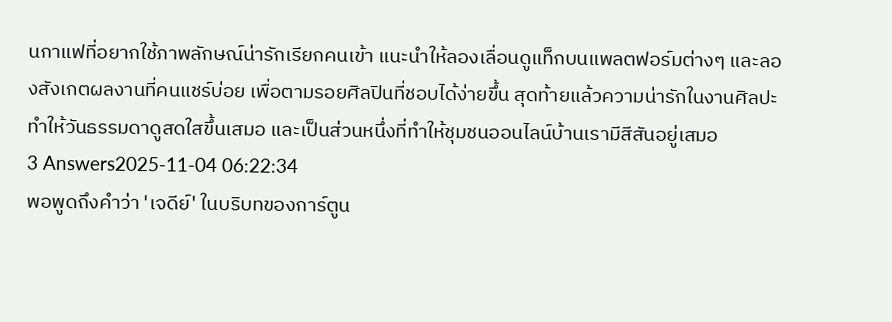นกาแฟที่อยากใช้ภาพลักษณ์น่ารักเรียกคนเข้า แนะนำให้ลองเลื่อนดูแท็กบนแพลตฟอร์มต่างๆ และลองสังเกตผลงานที่คนแชร์บ่อย เพื่อตามรอยศิลปินที่ชอบได้ง่ายขึ้น สุดท้ายแล้วความน่ารักในงานศิลปะทำให้วันธรรมดาดูสดใสขึ้นเสมอ และเป็นส่วนหนึ่งที่ทำให้ชุมชนออนไลน์บ้านเรามีสีสันอยู่เสมอ
3 Answers2025-11-04 06:22:34
พอพูดถึงคำว่า 'เจดีย์' ในบริบทของการ์ตูน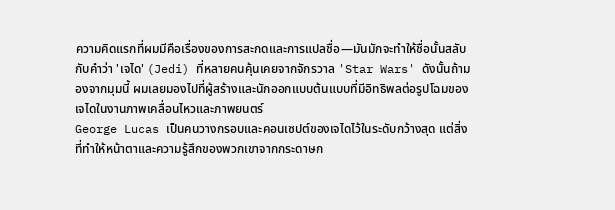ความคิดแรกที่ผมมีคือเรื่องของการสะกดและการแปลชื่อ—มันมักจะทำให้ชื่อนั้นสลับกับคำว่า 'เจได' (Jedi) ที่หลายคนคุ้นเคยจากจักรวาล 'Star Wars' ดังนั้นถ้ามองจากมุมนี้ ผมเลยมองไปที่ผู้สร้างและนักออกแบบต้นแบบที่มีอิทธิพลต่อรูปโฉมของเจไดในงานภาพเคลื่อนไหวและภาพยนตร์
George Lucas เป็นคนวางกรอบและคอนเซปต์ของเจไดไว้ในระดับกว้างสุด แต่สิ่งที่ทำให้หน้าตาและความรู้สึกของพวกเขาจากกระดาษก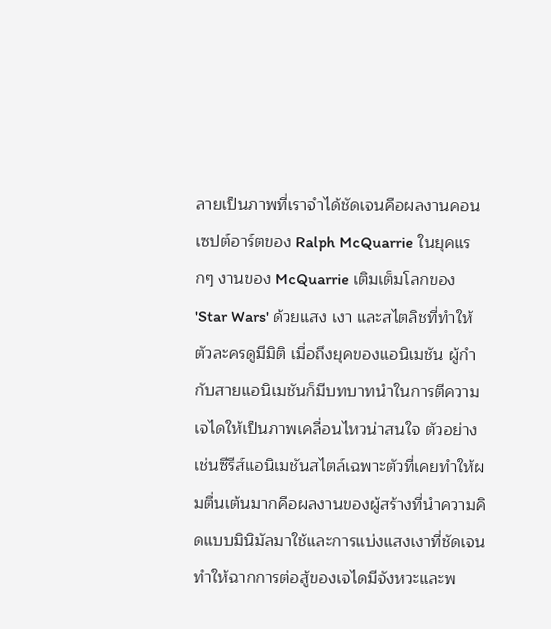ลายเป็นภาพที่เราจำได้ชัดเจนคือผลงานคอนเซปต์อาร์ตของ Ralph McQuarrie ในยุคแรกๆ งานของ McQuarrie เติมเต็มโลกของ 'Star Wars' ด้วยแสง เงา และสไตลิชที่ทำให้ตัวละครดูมีมิติ เมื่อถึงยุคของแอนิเมชัน ผู้กำกับสายแอนิเมชันก็มีบทบาทนำในการตีความเจไดให้เป็นภาพเคลื่อนไหวน่าสนใจ ตัวอย่างเช่นซีรีส์แอนิเมชันสไตล์เฉพาะตัวที่เคยทำให้ผมตื่นเต้นมากคือผลงานของผู้สร้างที่นำความคิดแบบมินิมัลมาใช้และการแบ่งแสงเงาที่ชัดเจน ทำให้ฉากการต่อสู้ของเจไดมีจังหวะและพ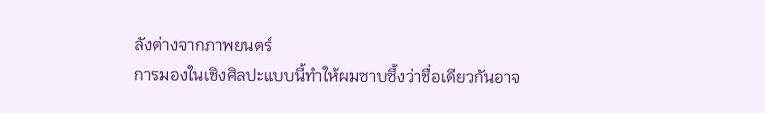ลังต่างจากภาพยนตร์
การมองในเชิงศิลปะแบบนี้ทำให้ผมซาบซึ้งว่าชื่อเดียวกันอาจ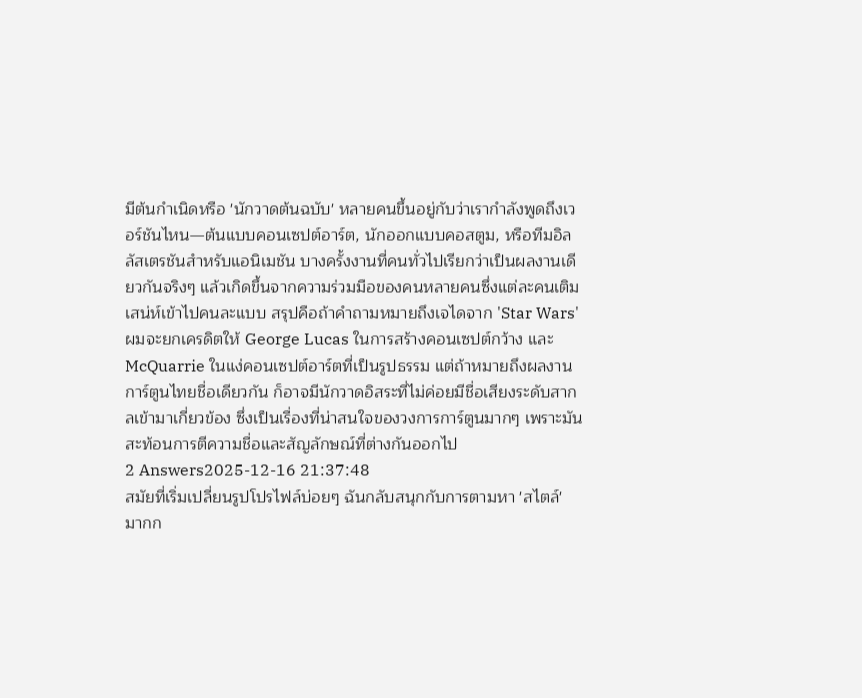มีต้นกำเนิดหรือ 'นักวาดต้นฉบับ' หลายคนขึ้นอยู่กับว่าเรากำลังพูดถึงเวอร์ชันไหน—ต้นแบบคอนเซปต์อาร์ต, นักออกแบบคอสตูม, หรือทีมอิลลัสเตรชันสำหรับแอนิเมชัน บางครั้งงานที่คนทั่วไปเรียกว่าเป็นผลงานเดียวกันจริงๆ แล้วเกิดขึ้นจากความร่วมมือของคนหลายคนซึ่งแต่ละคนเติมเสน่ห์เข้าไปคนละแบบ สรุปคือถ้าคำถามหมายถึงเจไดจาก 'Star Wars' ผมจะยกเครดิตให้ George Lucas ในการสร้างคอนเซปต์กว้าง และ McQuarrie ในแง่คอนเซปต์อาร์ตที่เป็นรูปธรรม แต่ถ้าหมายถึงผลงานการ์ตูนไทยชื่อเดียวกัน ก็อาจมีนักวาดอิสระที่ไม่ค่อยมีชื่อเสียงระดับสากลเข้ามาเกี่ยวข้อง ซึ่งเป็นเรื่องที่น่าสนใจของวงการการ์ตูนมากๆ เพราะมันสะท้อนการตีความชื่อและสัญลักษณ์ที่ต่างกันออกไป
2 Answers2025-12-16 21:37:48
สมัยที่เริ่มเปลี่ยนรูปโปรไฟล์บ่อยๆ ฉันกลับสนุกกับการตามหา 'สไตล์' มากก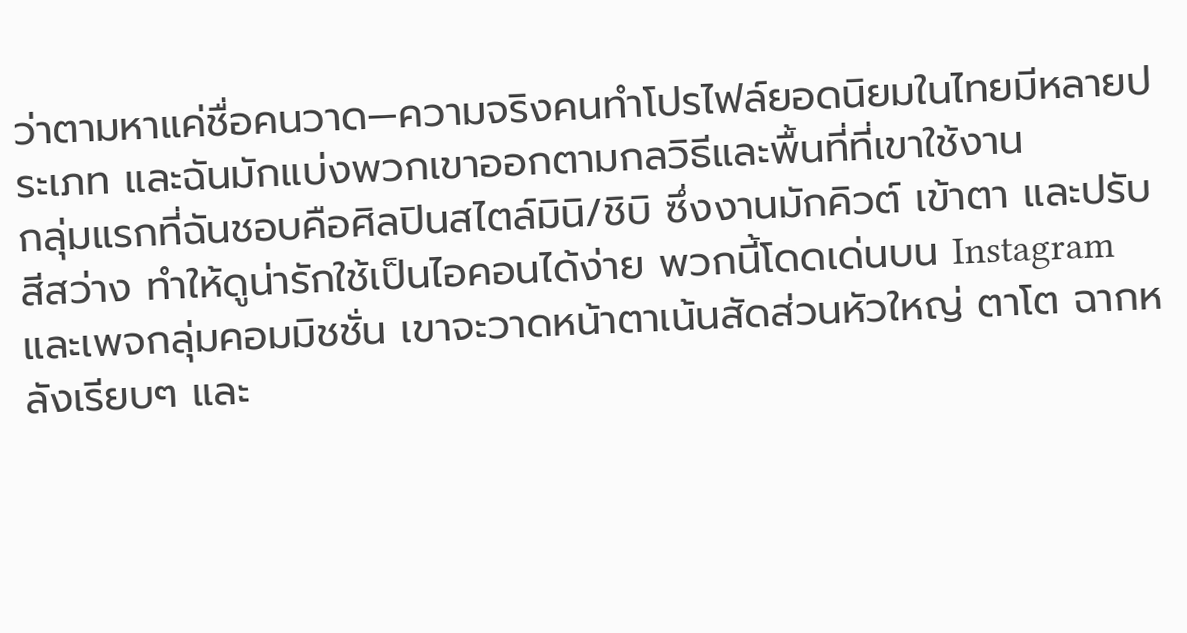ว่าตามหาแค่ชื่อคนวาด—ความจริงคนทำโปรไฟล์ยอดนิยมในไทยมีหลายประเภท และฉันมักแบ่งพวกเขาออกตามกลวิธีและพื้นที่ที่เขาใช้งาน
กลุ่มแรกที่ฉันชอบคือศิลปินสไตล์มินิ/ชิบิ ซึ่งงานมักคิวต์ เข้าตา และปรับสีสว่าง ทำให้ดูน่ารักใช้เป็นไอคอนได้ง่าย พวกนี้โดดเด่นบน Instagram และเพจกลุ่มคอมมิชชั่น เขาจะวาดหน้าตาเน้นสัดส่วนหัวใหญ่ ตาโต ฉากหลังเรียบๆ และ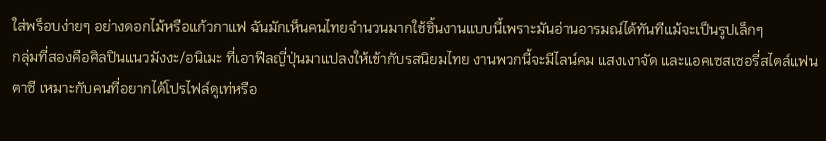ใส่พร็อบง่ายๆ อย่างดอกไม้หรือแก้วกาแฟ ฉันมักเห็นคนไทยจำนวนมากใช้ชิ้นงานแบบนี้เพราะมันอ่านอารมณ์ได้ทันทีแม้จะเป็นรูปเล็กๆ
กลุ่มที่สองคือศิลปินแนวมังงะ/อนิเมะ ที่เอาฟีลญี่ปุ่นมาแปลงให้เข้ากับรสนิยมไทย งานพวกนี้จะมีไลน์คม แสงเงาจัด และแอคเซสเซอรี่สไตล์แฟนตาซี เหมาะกับคนที่อยากได้โปรไฟล์ดูเท่หรือ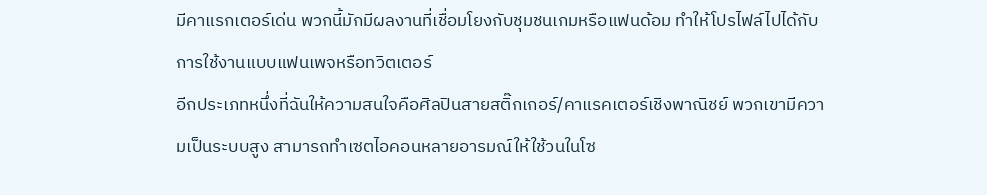มีคาแรกเตอร์เด่น พวกนี้มักมีผลงานที่เชื่อมโยงกับชุมชนเกมหรือแฟนด้อม ทำให้โปรไฟล์ไปได้กับการใช้งานแบบแฟนเพจหรือทวิตเตอร์
อีกประเภทหนึ่งที่ฉันให้ความสนใจคือศิลปินสายสติ๊กเกอร์/คาแรคเตอร์เชิงพาณิชย์ พวกเขามีความเป็นระบบสูง สามารถทำเซตไอคอนหลายอารมณ์ให้ใช้วนในโซ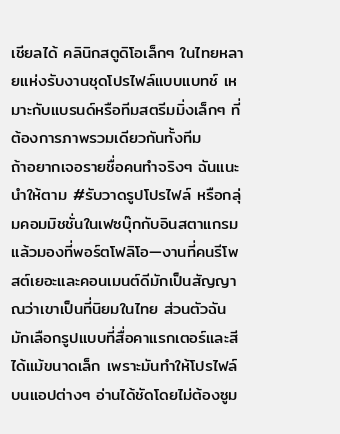เชียลได้ คลินิกสตูดิโอเล็กๆ ในไทยหลายแห่งรับงานชุดโปรไฟล์แบบแบทช์ เหมาะกับแบรนด์หรือทีมสตรีมมิ่งเล็กๆ ที่ต้องการภาพรวมเดียวกันทั้งทีม
ถ้าอยากเจอรายชื่อคนทำจริงๆ ฉันแนะนำให้ตาม #รับวาดรูปโปรไฟล์ หรือกลุ่มคอมมิชชั่นในเฟซบุ๊กกับอินสตาแกรม แล้วมองที่พอร์ตโฟลิโอ—งานที่คนรีโพสต์เยอะและคอนเมนต์ดีมักเป็นสัญญาณว่าเขาเป็นที่นิยมในไทย ส่วนตัวฉันมักเลือกรูปแบบที่สื่อคาแรกเตอร์และสีได้แม้ขนาดเล็ก เพราะมันทำให้โปรไฟล์บนแอปต่างๆ อ่านได้ชัดโดยไม่ต้องซูม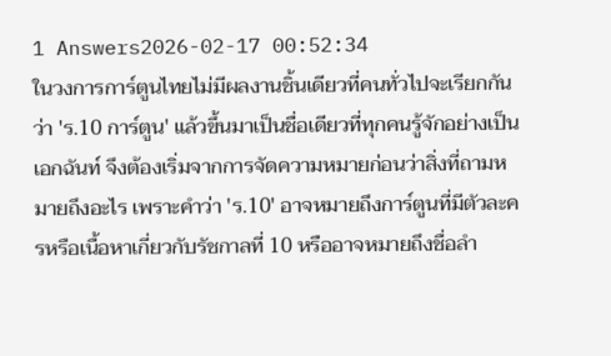1 Answers2026-02-17 00:52:34
ในวงการการ์ตูนไทยไม่มีผลงานชิ้นเดียวที่คนทั่วไปจะเรียกกันว่า 'ร.10 การ์ตูน' แล้วขึ้นมาเป็นชื่อเดียวที่ทุกคนรู้จักอย่างเป็นเอกฉันท์ จึงต้องเริ่มจากการจัดความหมายก่อนว่าสิ่งที่ถามหมายถึงอะไร เพราะคำว่า 'ร.10' อาจหมายถึงการ์ตูนที่มีตัวละครหรือเนื้อหาเกี่ยวกับรัชกาลที่ 10 หรืออาจหมายถึงชื่อลำ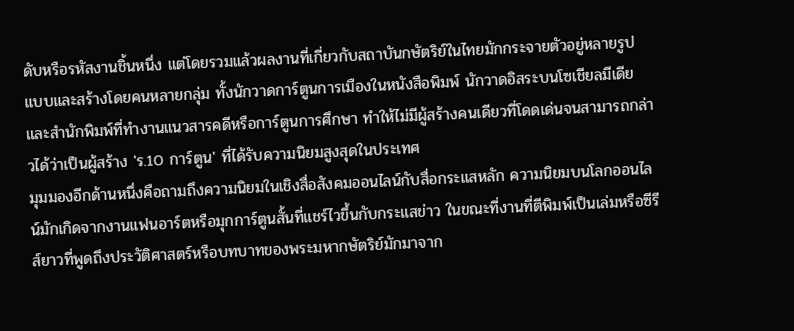ดับหรือรหัสงานชิ้นหนึ่ง แต่โดยรวมแล้วผลงานที่เกี่ยวกับสถาบันกษัตริย์ในไทยมักกระจายตัวอยู่หลายรูปแบบและสร้างโดยคนหลายกลุ่ม ทั้งนักวาดการ์ตูนการเมืองในหนังสือพิมพ์ นักวาดอิสระบนโซเชียลมีเดีย และสำนักพิมพ์ที่ทำงานแนวสารคดีหรือการ์ตูนการศึกษา ทำให้ไม่มีผู้สร้างคนเดียวที่โดดเด่นจนสามารถกล่าวได้ว่าเป็นผู้สร้าง 'ร.10 การ์ตูน' ที่ได้รับความนิยมสูงสุดในประเทศ
มุมมองอีกด้านหนึ่งคือถามถึงความนิยมในเชิงสื่อสังคมออนไลน์กับสื่อกระแสหลัก ความนิยมบนโลกออนไลน์มักเกิดจากงานแฟนอาร์ตหรือมุกการ์ตูนสั้นที่แชร์ไวขึ้นกับกระแสข่าว ในขณะที่งานที่ตีพิมพ์เป็นเล่มหรือซีรีส์ยาวที่พูดถึงประวัติศาสตร์หรือบทบาทของพระมหากษัตริย์มักมาจาก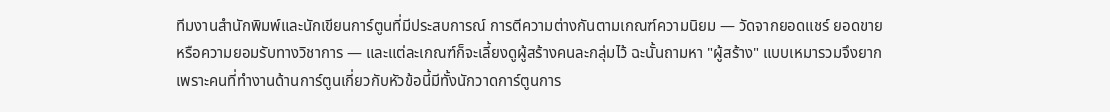ทีมงานสำนักพิมพ์และนักเขียนการ์ตูนที่มีประสบการณ์ การตีความต่างกันตามเกณฑ์ความนิยม — วัดจากยอดแชร์ ยอดขาย หรือความยอมรับทางวิชาการ — และแต่ละเกณฑ์ก็จะเลี้ยงดูผู้สร้างคนละกลุ่มไว้ ฉะนั้นถามหา "ผู้สร้าง" แบบเหมารวมจึงยาก เพราะคนที่ทำงานด้านการ์ตูนเกี่ยวกับหัวข้อนี้มีทั้งนักวาดการ์ตูนการ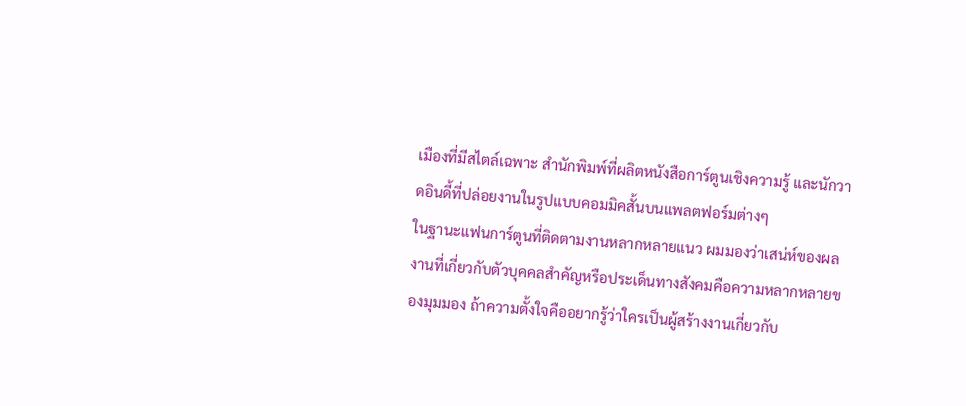เมืองที่มีสไตล์เฉพาะ สำนักพิมพ์ที่ผลิตหนังสือการ์ตูนเชิงความรู้ และนักวาดอินดี้ที่ปล่อยงานในรูปแบบคอมมิคสั้นบนแพลตฟอร์มต่างๆ
ในฐานะแฟนการ์ตูนที่ติดตามงานหลากหลายแนว ผมมองว่าเสน่ห์ของผลงานที่เกี่ยวกับตัวบุคคลสำคัญหรือประเด็นทางสังคมคือความหลากหลายของมุมมอง ถ้าความตั้งใจคืออยากรู้ว่าใครเป็นผู้สร้างงานเกี่ยวกับ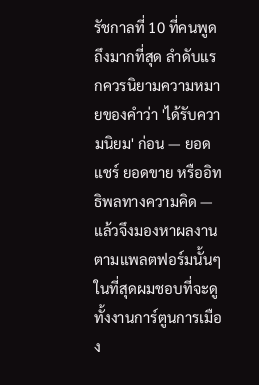รัชกาลที่ 10 ที่คนพูดถึงมากที่สุด ลำดับแรกควรนิยามความหมายของคำว่า 'ได้รับความนิยม' ก่อน — ยอดแชร์ ยอดขาย หรืออิทธิพลทางความคิด — แล้วจึงมองหาผลงานตามแพลตฟอร์มนั้นๆ ในที่สุดผมชอบที่จะดูทั้งงานการ์ตูนการเมือง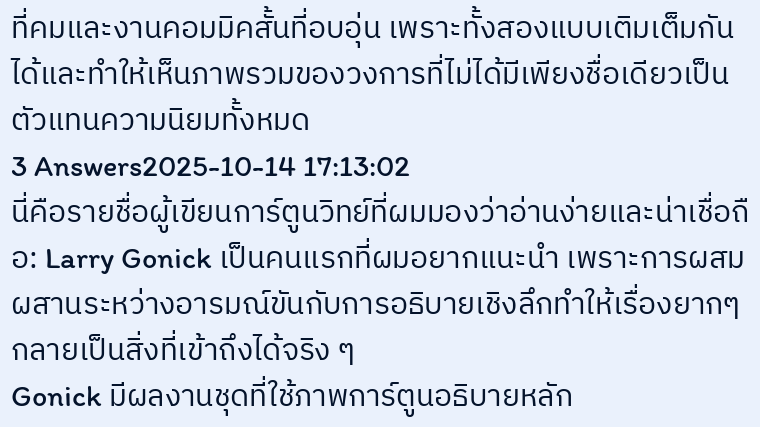ที่คมและงานคอมมิคสั้นที่อบอุ่น เพราะทั้งสองแบบเติมเต็มกันได้และทำให้เห็นภาพรวมของวงการที่ไม่ได้มีเพียงชื่อเดียวเป็นตัวแทนความนิยมทั้งหมด
3 Answers2025-10-14 17:13:02
นี่คือรายชื่อผู้เขียนการ์ตูนวิทย์ที่ผมมองว่าอ่านง่ายและน่าเชื่อถือ: Larry Gonick เป็นคนแรกที่ผมอยากแนะนำ เพราะการผสมผสานระหว่างอารมณ์ขันกับการอธิบายเชิงลึกทำให้เรื่องยากๆ กลายเป็นสิ่งที่เข้าถึงได้จริง ๆ
Gonick มีผลงานชุดที่ใช้ภาพการ์ตูนอธิบายหลัก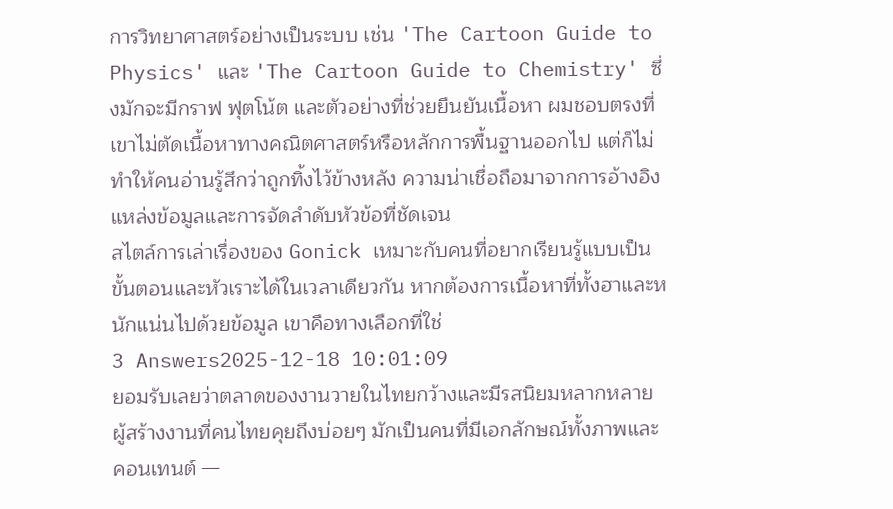การวิทยาศาสตร์อย่างเป็นระบบ เช่น 'The Cartoon Guide to Physics' และ 'The Cartoon Guide to Chemistry' ซึ่งมักจะมีกราฟ ฟุตโน้ต และตัวอย่างที่ช่วยยืนยันเนื้อหา ผมชอบตรงที่เขาไม่ตัดเนื้อหาทางคณิตศาสตร์หรือหลักการพื้นฐานออกไป แต่ก็ไม่ทำให้คนอ่านรู้สึกว่าถูกทิ้งไว้ข้างหลัง ความน่าเชื่อถือมาจากการอ้างอิงแหล่งข้อมูลและการจัดลำดับหัวข้อที่ชัดเจน
สไตล์การเล่าเรื่องของ Gonick เหมาะกับคนที่อยากเรียนรู้แบบเป็นขั้นตอนและหัวเราะได้ในเวลาเดียวกัน หากต้องการเนื้อหาที่ทั้งฮาและหนักแน่นไปด้วยข้อมูล เขาคือทางเลือกที่ใช่
3 Answers2025-12-18 10:01:09
ยอมรับเลยว่าตลาดของงานวายในไทยกว้างและมีรสนิยมหลากหลาย ผู้สร้างงานที่คนไทยคุยถึงบ่อยๆ มักเป็นคนที่มีเอกลักษณ์ทั้งภาพและคอนเทนต์ —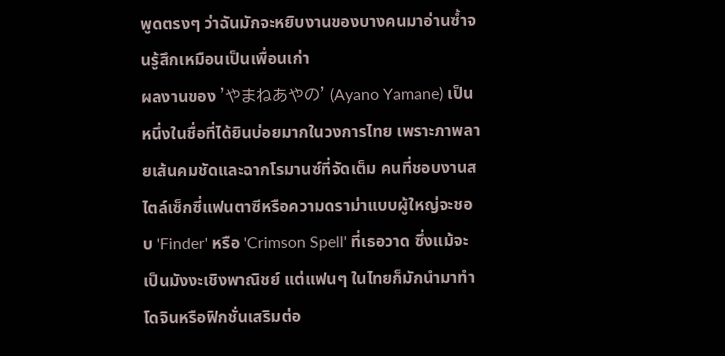พูดตรงๆ ว่าฉันมักจะหยิบงานของบางคนมาอ่านซ้ำจนรู้สึกเหมือนเป็นเพื่อนเก่า
ผลงานของ 'やまねあやの' (Ayano Yamane) เป็นหนึ่งในชื่อที่ได้ยินบ่อยมากในวงการไทย เพราะภาพลายเส้นคมชัดและฉากโรมานซ์ที่จัดเต็ม คนที่ชอบงานสไตล์เซ็กซี่แฟนตาซีหรือความดราม่าแบบผู้ใหญ่จะชอบ 'Finder' หรือ 'Crimson Spell' ที่เธอวาด ซึ่งแม้จะเป็นมังงะเชิงพาณิชย์ แต่แฟนๆ ในไทยก็มักนำมาทำโดจินหรือฟิกชั่นเสริมต่อ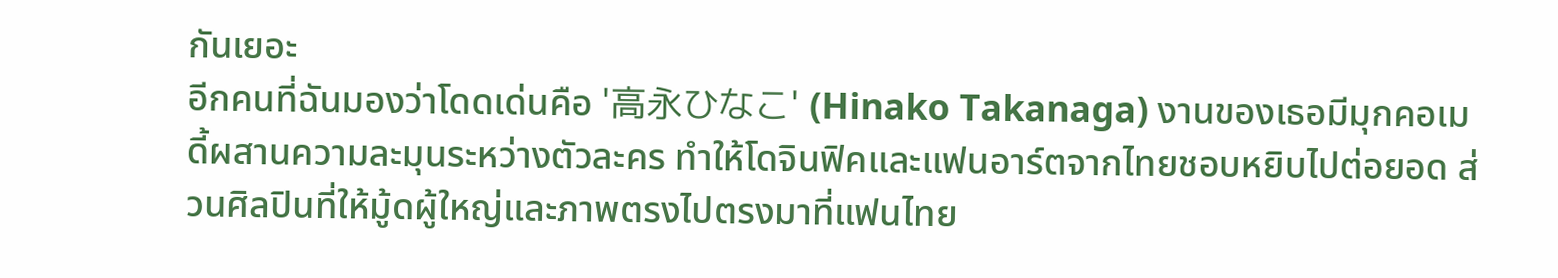กันเยอะ
อีกคนที่ฉันมองว่าโดดเด่นคือ '高永ひなこ' (Hinako Takanaga) งานของเธอมีมุกคอเมดี้ผสานความละมุนระหว่างตัวละคร ทำให้โดจินฟิคและแฟนอาร์ตจากไทยชอบหยิบไปต่อยอด ส่วนศิลปินที่ให้มู้ดผู้ใหญ่และภาพตรงไปตรงมาที่แฟนไทย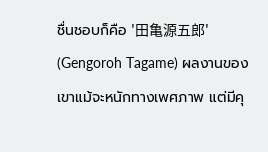ชื่นชอบก็คือ '田亀源五郎' (Gengoroh Tagame) ผลงานของเขาแม้จะหนักทางเพศภาพ แต่มีคุ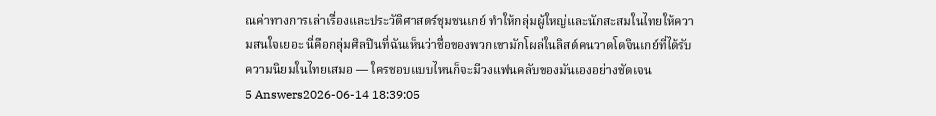ณค่าทางการเล่าเรื่องและประวัติศาสตร์ชุมชนเกย์ ทำให้กลุ่มผู้ใหญ่และนักสะสมในไทยให้ความสนใจเยอะ นี่คือกลุ่มศิลปินที่ฉันเห็นว่าชื่อของพวกเขามักโผล่ในลิสต์คนวาดโดจินเกย์ที่ได้รับความนิยมในไทยเสมอ — ใครชอบแบบไหนก็จะมีวงแฟนคลับของมันเองอย่างชัดเจน
5 Answers2026-06-14 18:39:05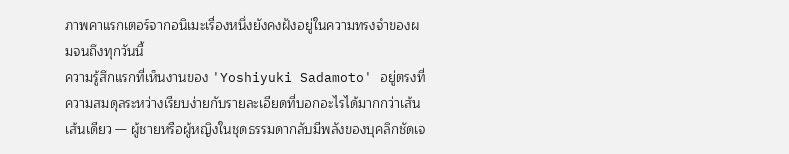ภาพคาแรกเตอร์จากอนิเมะเรื่องหนึ่งยังคงฝังอยู่ในความทรงจำของผมจนถึงทุกวันนี้
ความรู้สึกแรกที่เห็นงานของ 'Yoshiyuki Sadamoto' อยู่ตรงที่ความสมดุลระหว่างเรียบง่ายกับรายละเอียดที่บอกอะไรได้มากกว่าเส้นเส้นเดียว — ผู้ชายหรือผู้หญิงในชุดธรรมดากลับมีพลังของบุคลิกชัดเจ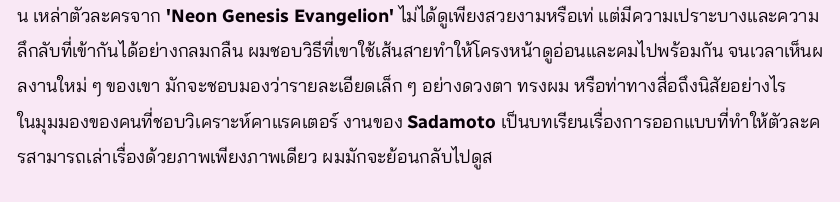น เหล่าตัวละครจาก 'Neon Genesis Evangelion' ไม่ได้ดูเพียงสวยงามหรือเท่ แต่มีความเปราะบางและความลึกลับที่เข้ากันได้อย่างกลมกลืน ผมชอบวิธีที่เขาใช้เส้นสายทำให้โครงหน้าดูอ่อนและคมไปพร้อมกัน จนเวลาเห็นผลงานใหม่ ๆ ของเขา มักจะชอบมองว่ารายละเอียดเล็ก ๆ อย่างดวงตา ทรงผม หรือท่าทางสื่อถึงนิสัยอย่างไร
ในมุมมองของคนที่ชอบวิเคราะห์คาแรคเตอร์ งานของ Sadamoto เป็นบทเรียนเรื่องการออกแบบที่ทำให้ตัวละครสามารถเล่าเรื่องด้วยภาพเพียงภาพเดียว ผมมักจะย้อนกลับไปดูส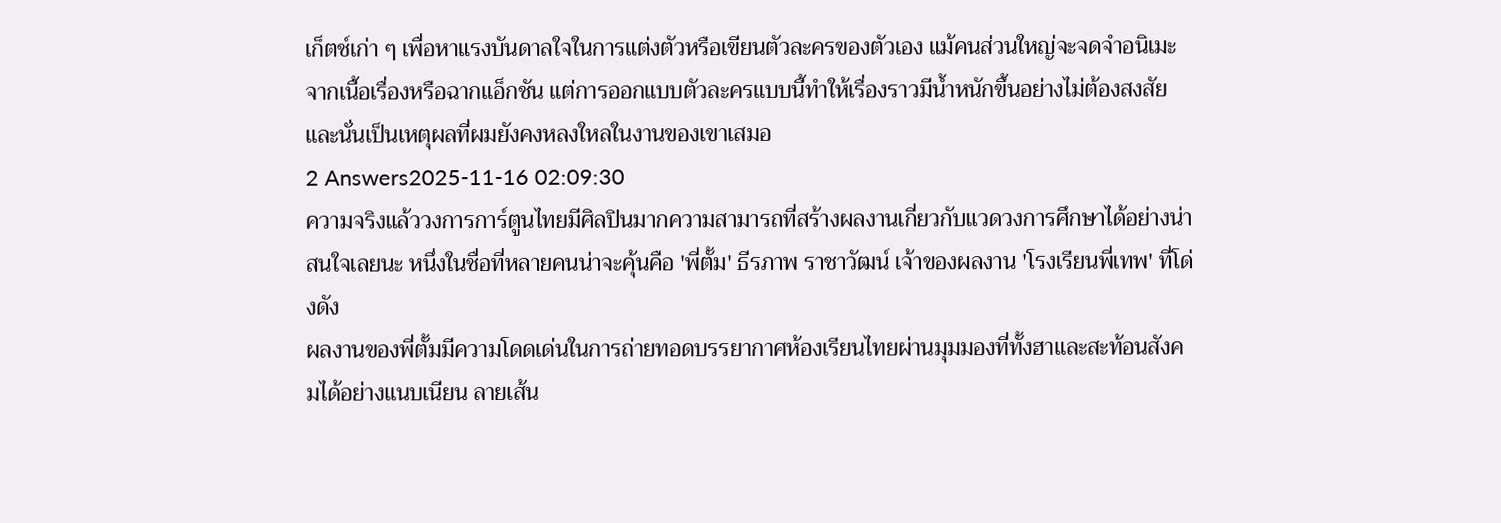เก็ตช์เก่า ๆ เพื่อหาแรงบันดาลใจในการแต่งตัวหรือเขียนตัวละครของตัวเอง แม้คนส่วนใหญ่จะจดจำอนิเมะจากเนื้อเรื่องหรือฉากแอ็กชัน แต่การออกแบบตัวละครแบบนี้ทำให้เรื่องราวมีน้ำหนักขึ้นอย่างไม่ต้องสงสัย และนั่นเป็นเหตุผลที่ผมยังคงหลงใหลในงานของเขาเสมอ
2 Answers2025-11-16 02:09:30
ความจริงแล้ววงการการ์ตูนไทยมีศิลปินมากความสามารถที่สร้างผลงานเกี่ยวกับแวดวงการศึกษาได้อย่างน่าสนใจเลยนะ หนึ่งในชื่อที่หลายคนน่าจะคุ้นคือ 'พี่ตั้ม' ธีรภาพ ราชาวัฒน์ เจ้าของผลงาน 'โรงเรียนพี่เทพ' ที่โด่งดัง
ผลงานของพี่ตั้มมีความโดดเด่นในการถ่ายทอดบรรยากาศห้องเรียนไทยผ่านมุมมองที่ทั้งฮาและสะท้อนสังคมได้อย่างแนบเนียน ลายเส้น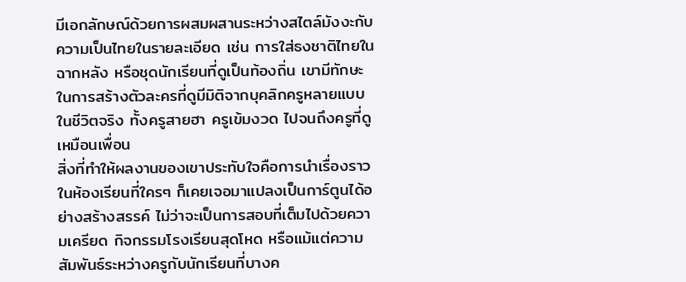มีเอกลักษณ์ด้วยการผสมผสานระหว่างสไตล์มังงะกับความเป็นไทยในรายละเอียด เช่น การใส่ธงชาติไทยในฉากหลัง หรือชุดนักเรียนที่ดูเป็นท้องถิ่น เขามีทักษะในการสร้างตัวละครที่ดูมีมิติจากบุคลิกครูหลายแบบในชีวิตจริง ทั้งครูสายฮา ครูเข้มงวด ไปจนถึงครูที่ดูเหมือนเพื่อน
สิ่งที่ทำให้ผลงานของเขาประทับใจคือการนำเรื่องราวในห้องเรียนที่ใครๆ ก็เคยเจอมาแปลงเป็นการ์ตูนได้อย่างสร้างสรรค์ ไม่ว่าจะเป็นการสอบที่เต็มไปด้วยความเครียด กิจกรรมโรงเรียนสุดโหด หรือแม้แต่ความสัมพันธ์ระหว่างครูกับนักเรียนที่บางค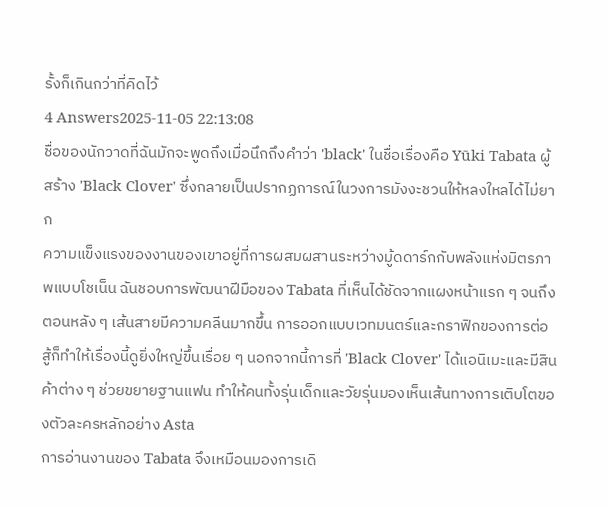รั้งก็เกินกว่าที่คิดไว้
4 Answers2025-11-05 22:13:08
ชื่อของนักวาดที่ฉันมักจะพูดถึงเมื่อนึกถึงคำว่า 'black' ในชื่อเรื่องคือ Yūki Tabata ผู้สร้าง 'Black Clover' ซึ่งกลายเป็นปรากฏการณ์ในวงการมังงะชวนให้หลงใหลได้ไม่ยาก
ความแข็งแรงของงานของเขาอยู่ที่การผสมผสานระหว่างมู้ดดาร์กกับพลังแห่งมิตรภาพแบบโชเน็น ฉันชอบการพัฒนาฝีมือของ Tabata ที่เห็นได้ชัดจากแผงหน้าแรก ๆ จนถึงตอนหลัง ๆ เส้นสายมีความคลีนมากขึ้น การออกแบบเวทมนตร์และกราฟิกของการต่อสู้ก็ทำให้เรื่องนี้ดูยิ่งใหญ่ขึ้นเรื่อย ๆ นอกจากนี้การที่ 'Black Clover' ได้แอนิเมะและมีสินค้าต่าง ๆ ช่วยขยายฐานแฟน ทำให้คนทั้งรุ่นเด็กและวัยรุ่นมองเห็นเส้นทางการเติบโตของตัวละครหลักอย่าง Asta
การอ่านงานของ Tabata จึงเหมือนมองการเดิ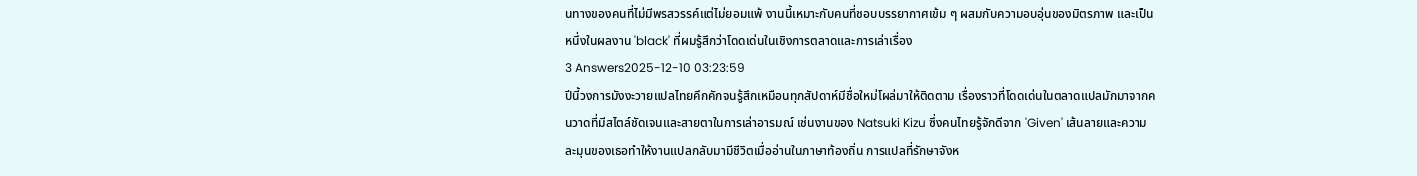นทางของคนที่ไม่มีพรสวรรค์แต่ไม่ยอมแพ้ งานนี้เหมาะกับคนที่ชอบบรรยากาศเข้ม ๆ ผสมกับความอบอุ่นของมิตรภาพ และเป็นหนึ่งในผลงาน 'black' ที่ผมรู้สึกว่าโดดเด่นในเชิงการตลาดและการเล่าเรื่อง
3 Answers2025-12-10 03:23:59
ปีนี้วงการมังงะวายแปลไทยคึกคักจนรู้สึกเหมือนทุกสัปดาห์มีชื่อใหม่โผล่มาให้ติดตาม เรื่องราวที่โดดเด่นในตลาดแปลมักมาจากคนวาดที่มีสไตล์ชัดเจนและสายตาในการเล่าอารมณ์ เช่นงานของ Natsuki Kizu ซึ่งคนไทยรู้จักดีจาก 'Given' เส้นลายและความละมุนของเธอทำให้งานแปลกลับมามีชีวิตเมื่ออ่านในภาษาท้องถิ่น การแปลที่รักษาจังห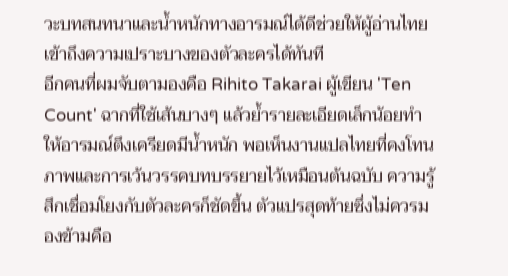วะบทสนทนาและนํ้าหนักทางอารมณ์ได้ดีช่วยให้ผู้อ่านไทยเข้าถึงความเปราะบางของตัวละครได้ทันที
อีกคนที่ผมจับตามองคือ Rihito Takarai ผู้เขียน 'Ten Count' ฉากที่ใช้เส้นบางๆ แล้วย้ำรายละเอียดเล็กน้อยทำให้อารมณ์ตึงเครียดมีน้ำหนัก พอเห็นงานแปลไทยที่คงโทนภาพและการเว้นวรรคบทบรรยายไว้เหมือนต้นฉบับ ความรู้สึกเชื่อมโยงกับตัวละครก็ชัดขึ้น ตัวแปรสุดท้ายซึ่งไม่ควรมองข้ามคือ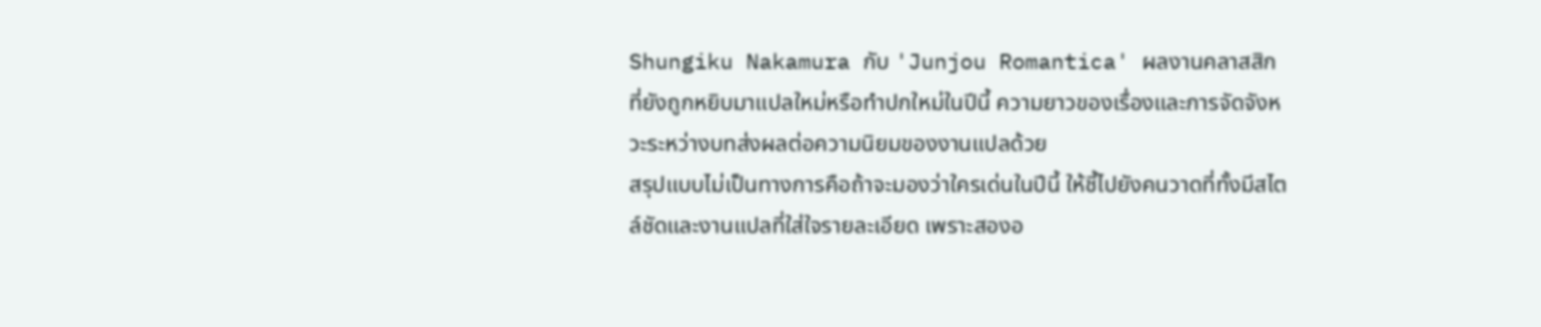Shungiku Nakamura กับ 'Junjou Romantica' ผลงานคลาสสิกที่ยังถูกหยิบมาแปลใหม่หรือทำปกใหม่ในปีนี้ ความยาวของเรื่องและการจัดจังหวะระหว่างบทส่งผลต่อความนิยมของงานแปลด้วย
สรุปแบบไม่เป็นทางการคือถ้าจะมองว่าใครเด่นในปีนี้ ให้ชี้ไปยังคนวาดที่ทั้งมีสไตล์ชัดและงานแปลที่ใส่ใจรายละเอียด เพราะสองอ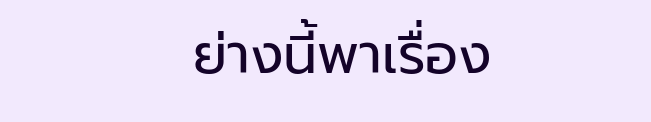ย่างนี้พาเรื่อง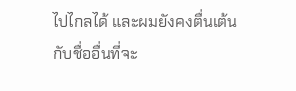ไปไกลได้ และผมยังคงตื่นเต้นกับชื่ออื่นที่จะ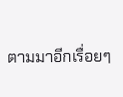ตามมาอีกเรื่อยๆ